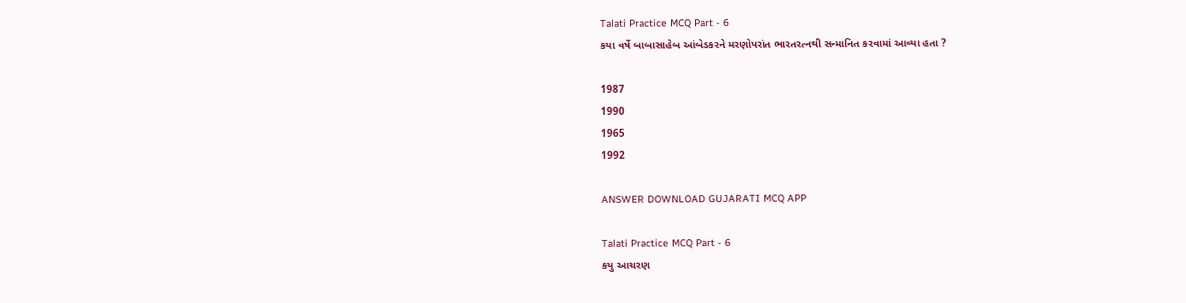Talati Practice MCQ Part - 6
કયા વર્ષે બાબાસાહેબ આંબેડકરને મરણોપરાંત ભારતરત્નથી સન્માનિત કરવામાં આવ્યા હતા ?

1987
1990
1965
1992

ANSWER DOWNLOAD GUJARATI MCQ APP

Talati Practice MCQ Part - 6
કયુ આચરણ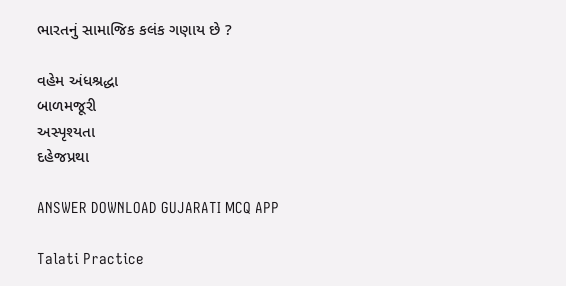ભારતનું સામાજિક કલંક ગણાય છે ?

વહેમ અંધશ્રદ્ધા
બાળમજૂરી
અસ્પૃશ્યતા
દહેજપ્રથા

ANSWER DOWNLOAD GUJARATI MCQ APP

Talati Practice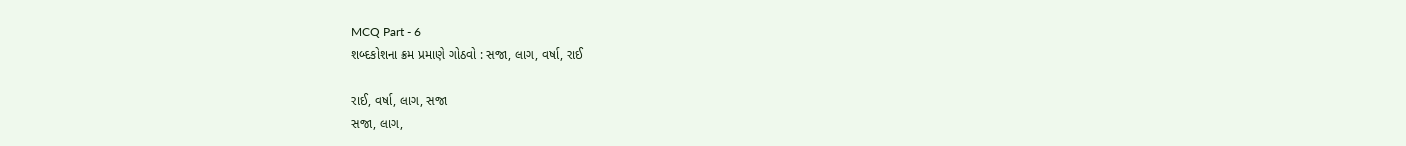MCQ Part - 6
શબ્દકોશના ક્રમ પ્રમાણે ગોઠવો : સજા, લાગ, વર્ષા, રાઈ

રાઈ, વર્ષા, લાગ, સજા
સજા, લાગ,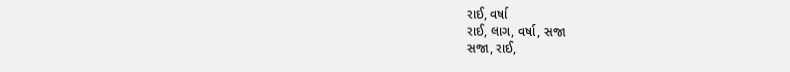રાઈ, વર્ષા
રાઈ, લાગ, વર્ષા, સજા
સજા, રાઈ,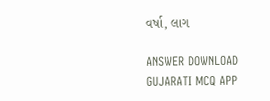વર્ષા, લાગ

ANSWER DOWNLOAD GUJARATI MCQ APP